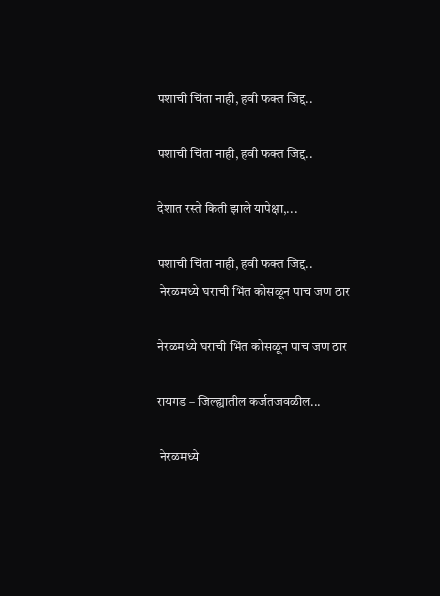पशाची चिंता नाही, हवी फक्त जिद्द..

पशाची चिंता नाही, हवी फक्त जिद्द..

देशात रस्ते किती झाले यापेक्षा,...

पशाची चिंता नाही, हवी फक्त जिद्द..
 नेरळमध्ये घराची भिंत कोसळून पाच जण ठार

नेरळमध्ये घराची भिंत कोसळून पाच जण ठार

रायगड – जिल्ह्यातील कर्जतजवळील...

 नेरळमध्ये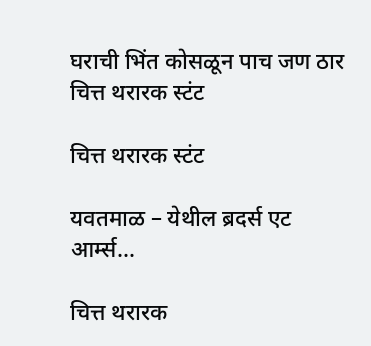घराची भिंत कोसळून पाच जण ठार
चित्त थरारक स्टंट

चित्त थरारक स्टंट

यवतमाळ – येथील ब्रदर्स एट  आर्म्स...

चित्त थरारक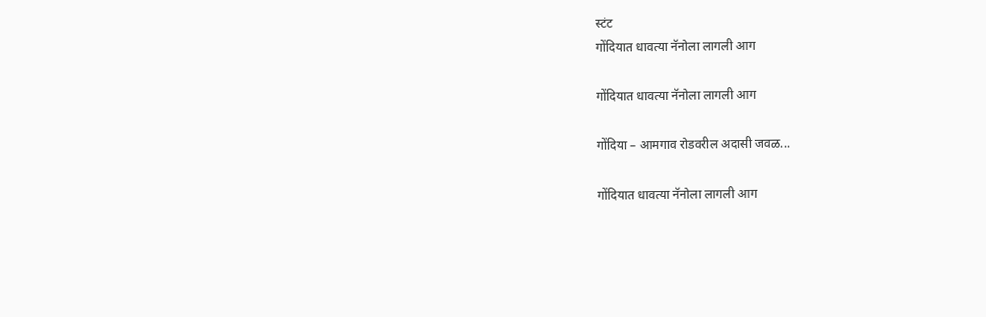स्टंट
गोंदियात धावत्या नॅनोला लागली आग

गोंदियात धावत्या नॅनोला लागली आग

गोंदिया – आमगाव रोडवरील अदासी जवळ...

गोंदियात धावत्या नॅनोला लागली आग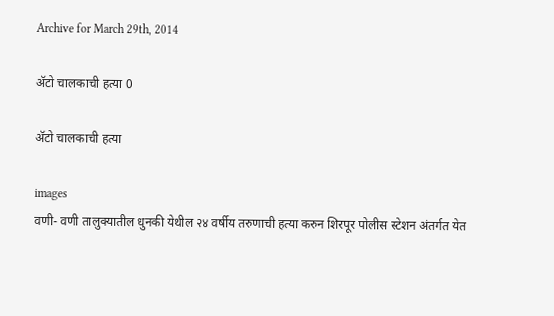Archive for March 29th, 2014

अ‍ॅटो चालकाची हत्या 0

अ‍ॅटो चालकाची हत्या

images
वणी- वणी तालुक्यातील धुनकी येथील २४ वर्षीय तरुणाची हत्या करुन शिरपूर पोलीस स्टेशन अंतर्गत येत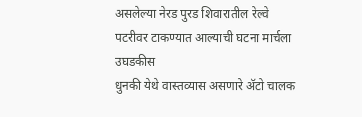असलेल्या नेरड पुरड शिवारातील रेल्वे पटरीवर टाकण्यात आल्याची घटना मार्चला उघडकीस
धुनकी येथे वास्तव्यास असणारे अ‍ॅटो चालक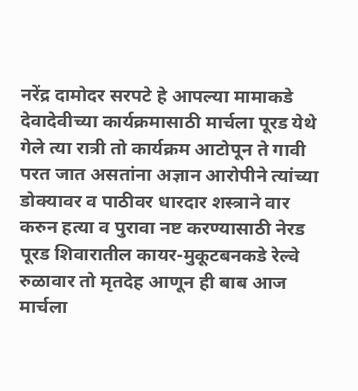नरेंद्र दामोदर सरपटे हे आपल्या मामाकडे देवादेवीच्या कार्यक्रमासाठी मार्चला पूरड येथे गेले त्या रात्री तो कार्यक्रम आटोपून ते गावी परत जात असतांना अज्ञान आरोपीने त्यांच्या डोक्यावर व पाठीवर धारदार शस्त्राने वार करुन हत्या व पुरावा नष्ट करण्यासाठी नेरड पूरड शिवारातील कायर-मुकूटबनकडे रेल्वे रुळावार तो मृतदेह आणून ही बाब आज मार्चला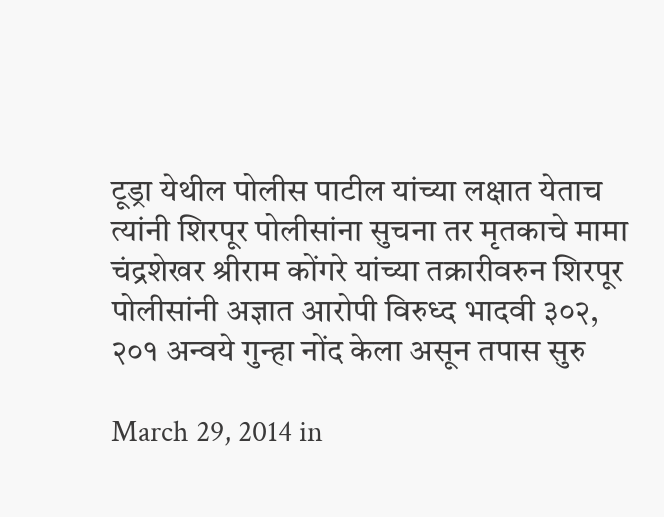टूड्रा येथील पोलीस पाटील यांच्या लक्षात येताच त्यांनी शिरपूर पोलीसांना सुचना तर मृतकाचे मामा चंद्रशेखर श्रीराम कोंगरे यांच्या तक्रारीवरुन शिरपूर पोलीसांनी अज्ञात आरोपी विरुध्द भादवी ३०२, २०१ अन्वये गुन्हा नोंद केला असून तपास सुरु

March 29, 2014 in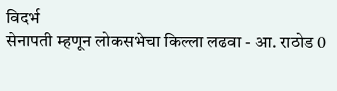विदर्भ
सेनापती म्हणून लोकसभेचा किल्ला लढवा - आ. राठोड 0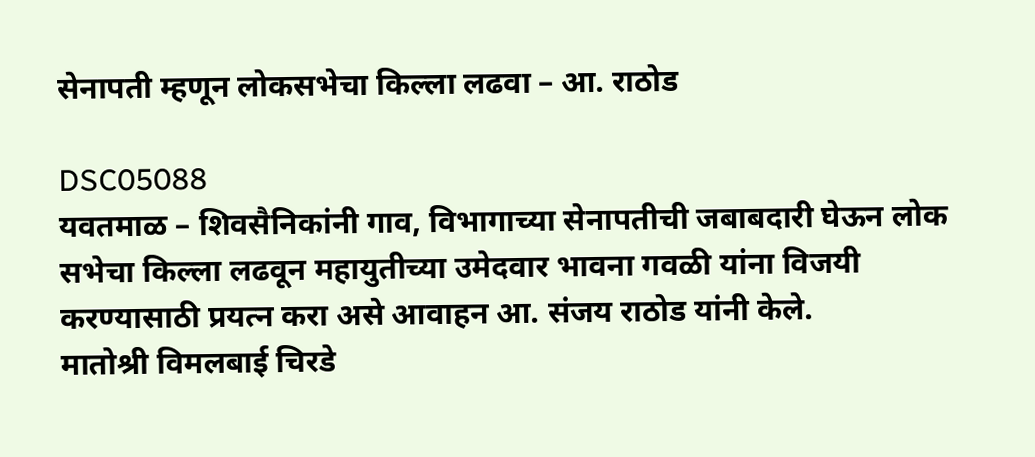सेनापती म्हणून लोकसभेचा किल्ला लढवा – आ. राठोड

DSC05088
यवतमाळ – शिवसैनिकांनी गाव, विभागाच्या सेनापतीची जबाबदारी घेऊन लोक सभेचा किल्ला लढवून महायुतीच्या उमेदवार भावना गवळी यांना विजयी करण्यासाठी प्रयत्न करा असे आवाहन आ. संजय राठोड यांनी केले.
मातोश्री विमलबाई चिरडे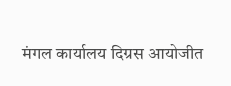मंगल कार्यालय दिग्रस आयोजीत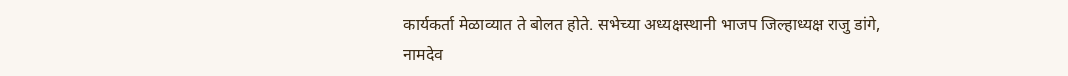कार्यकर्ता मेळाव्यात ते बोलत होते. सभेच्या अध्यक्षस्थानी भाजप जिल्हाध्यक्ष राजु डांगे, नामदेव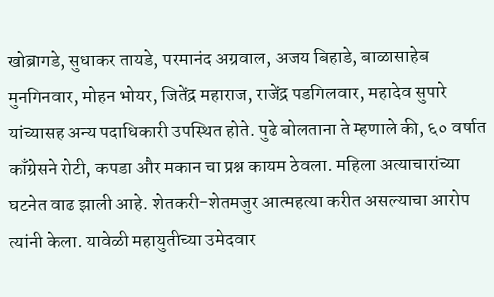खोब्रागडे, सुधाकर तायडे, परमानंद अग्रवाल, अजय बिहाडे, बाळासाहेब मुनगिनवार, मोहन भोयर, जितेंद्र महाराज, राजेंद्र पडगिलवार, महादेव सुपारे यांच्यासह अन्य पदाधिकारी उपस्थित होते. पुढे बोलताना ते म्हणाले की, ६० वर्षात काँग्रेसने रोटी, कपडा और मकान चा प्रश्न कायम ठेवला. महिला अत्याचारांच्या घटनेत वाढ झाली आहे. शेतकरी-शेतमजुर आत्महत्या करीत असल्याचा आरोप त्यांनी केला. यावेळी महायुतीच्या उमेदवार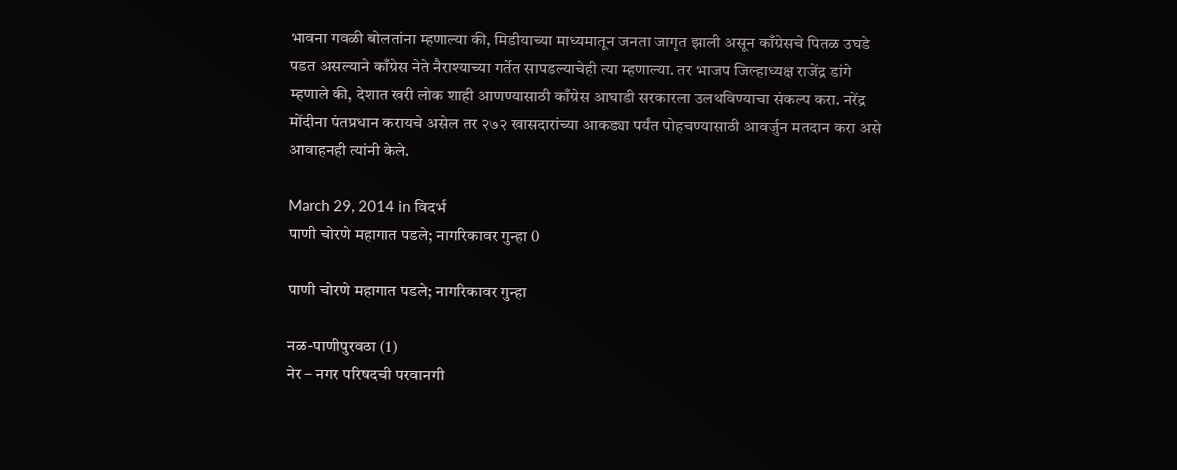भावना गवळी बोलतांना म्हणाल्या की, मिडीयाच्या माध्यमातून जनता जागृत झाली असून काँग्रेसचे पितळ उघडे पडत असल्याने काँग्रेस नेते नैराश्याच्या गर्तेत सापडल्याचेही त्या म्हणाल्या. तर भाजप जिल्हाध्यक्ष राजेंद्र डांगे म्हणाले की, देशात खरी लोक शाही आणण्यासाठी काँग्रेस आघाडी सरकारला उलथविण्याचा संकल्प करा. नरेंद्र मोंदीना पंतप्रधान करायचे असेल तर २७२ खासदारांच्या आकड्या पर्यंत पोहचण्यासाठी आवर्जुन मतदान करा असे आवाहनही त्यांनी केले.

March 29, 2014 in विदर्भ
पाणी चोरणे महागात पडले; नागरिकावर गुन्हा 0

पाणी चोरणे महागात पडले; नागरिकावर गुन्हा

नळ-पाणीपुरवठा (1)
नेर – नगर परिषदची परवानगी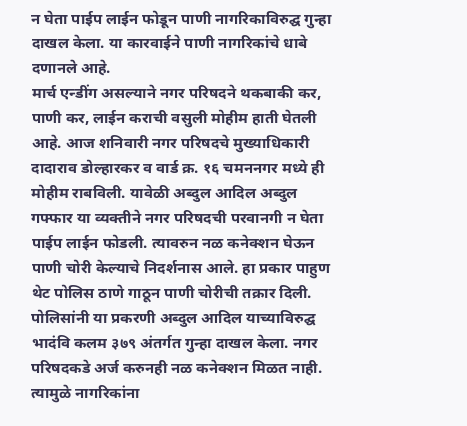न घेता पाईप लाईन फोडून पाणी नागरिकाविरुद्घ गुन्हा दाखल केला. या कारवाईने पाणी नागरिकांचे धाबे दणानले आहे.
मार्च एन्डींग असल्याने नगर परिषदने थकबाकी कर, पाणी कर, लाईन कराची वसुली मोहीम हाती घेतली आहे. आज शनिवारी नगर परिषदचे मुख्याधिकारी दादाराव डोल्हारकर व वार्ड क्र. १६ चमननगर मध्ये ही मोहीम राबविली. यावेळी अब्दुल आदिल अब्दुल गफ्फार या व्यक्तीने नगर परिषदची परवानगी न घेता पाईप लाईन फोडली. त्यावरुन नळ कनेक्शन घेऊन पाणी चोरी केल्याचे निदर्शनास आले. हा प्रकार पाहुण थेट पोलिस ठाणे गाठून पाणी चोरीची तक्रार दिली. पोलिसांनी या प्रकरणी अब्दुल आदिल याच्याविरुद्घ भादंवि कलम ३७९ अंतर्गत गुन्हा दाखल केला. नगर परिषदकडे अर्ज करुनही नळ कनेक्शन मिळत नाही. त्यामुळे नागरिकांना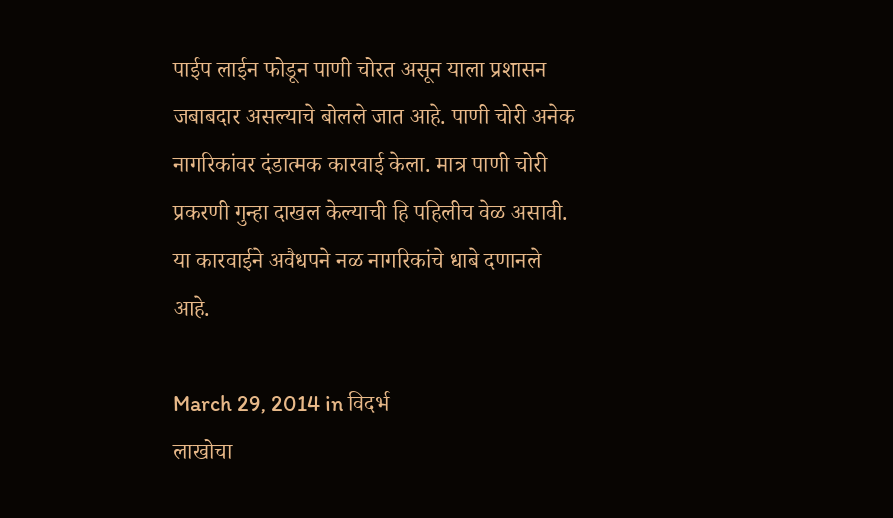पाईप लाईन फोडून पाणी चोरत असून याला प्रशासन जबाबदार असल्याचे बोलले जात आहे. पाणी चोरी अनेक नागरिकांवर दंडात्मक कारवाई केला. मात्र पाणी चोरी प्रकरणी गुन्हा दाखल केल्याची हि पहिलीच वेळ असावी. या कारवाईने अवैधपने नळ नागरिकांचे धाबे दणानले आहे.

March 29, 2014 in विदर्भ
लाखोचा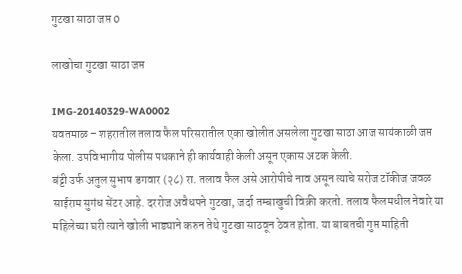गुटखा साठा जप्त 0

लाखोचा गुटखा साठा जप्त

IMG-20140329-WA0002
यवतमाळ – शहरातील तलाव फैल परिसरातील एका खोलीत असलेला गुटखा साठा आज सायंकाळी जप्त केला. उपविभागीय पोलीस पथकाने ही कार्यवाही केली असून एकास अटक केली.
बंट्टी उर्फ अतुल सुभाष डगवार (२८) रा. तलाव फैल असे आरोपीचे नाव असून त्याचे सरोज टॉकीज जवळ साईराम सुगंध सेंटर आहे. दररोज अवैधपने गुटखा, जर्दा तम्बाखुची विक्री करतो. तलाव फैलमधील नेवारे या महिलेच्या घरी त्याने खोली भाड्याने करुन तेथे गुटखा साठवून ठेवत होता. या बाबतची गुप्त माहिती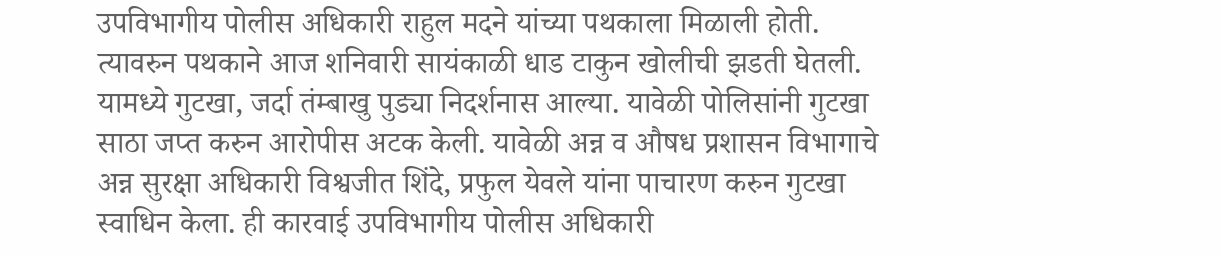उपविभागीय पोलीस अधिकारी राहुल मदने यांच्या पथकाला मिळाली होती. त्यावरुन पथकाने आज शनिवारी सायंकाळी धाड टाकुन खोलीची झडती घेतली. यामध्ये गुटखा, जर्दा तंम्बाखु पुड्या निदर्शनास आल्या. यावेळी पोलिसांनी गुटखा साठा जप्त करुन आरोपीस अटक केली. यावेळी अन्न व औषध प्रशासन विभागाचे अन्न सुरक्षा अधिकारी विश्वजीत शिंदे, प्रफुल येवले यांना पाचारण करुन गुटखा स्वाधिन केला. ही कारवाई उपविभागीय पोलीस अधिकारी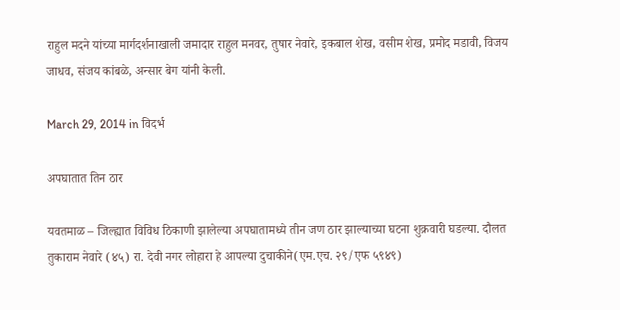राहुल मदने यांच्या मार्गदर्शनाखाली जमादार राहुल मनवर, तुषार नेवारे, इकबाल शेख, वसीम शेख, प्रमोद मडावी, विजय जाधव, संजय कांबळे, अन्सार बेग यांनी केली.

March 29, 2014 in विदर्भ

अपघातात तिन ठार

यवतमाळ – जिल्ह्यात विविध ठिकाणी झालेल्या अपघातामध्ये तीन जण ठार झाल्याच्या घटना शुक्रवारी घडल्या. दौलत तुकाराम नेवारे (४५) रा. देवी नगर लोहारा हे आपल्या दुचाकीने(एम.एच. २९/एफ ५९४९)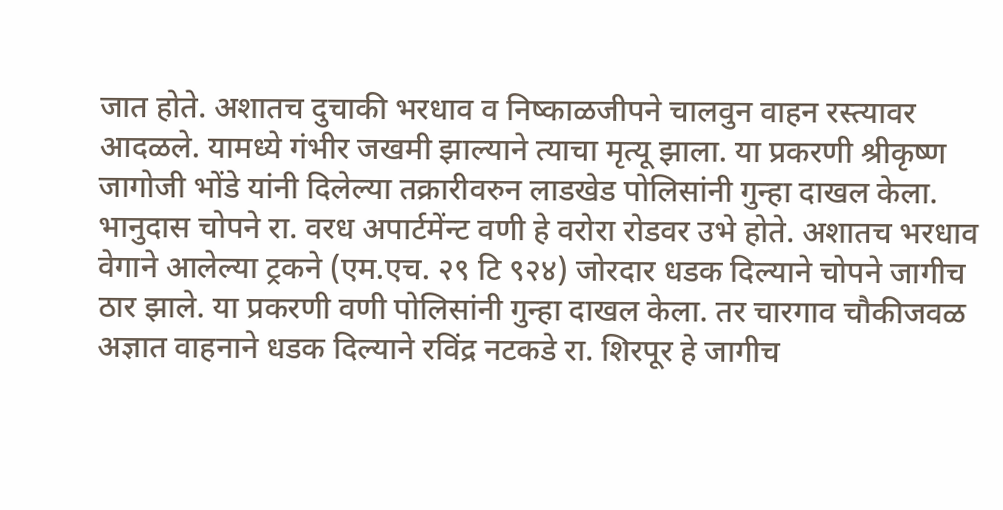जात होते. अशातच दुचाकी भरधाव व निष्काळजीपने चालवुन वाहन रस्त्यावर आदळले. यामध्ये गंभीर जखमी झाल्याने त्याचा मृत्यू झाला. या प्रकरणी श्रीकृष्ण जागोजी भोंडे यांनी दिलेल्या तक्रारीवरुन लाडखेड पोलिसांनी गुन्हा दाखल केला. भानुदास चोपने रा. वरध अपार्टमेंन्ट वणी हे वरोरा रोडवर उभे होते. अशातच भरधाव वेगाने आलेल्या ट्रकने (एम.एच. २९ टि ९२४) जोरदार धडक दिल्याने चोपने जागीच ठार झाले. या प्रकरणी वणी पोलिसांनी गुन्हा दाखल केला. तर चारगाव चौकीजवळ अज्ञात वाहनाने धडक दिल्याने रविंद्र नटकडे रा. शिरपूर हे जागीच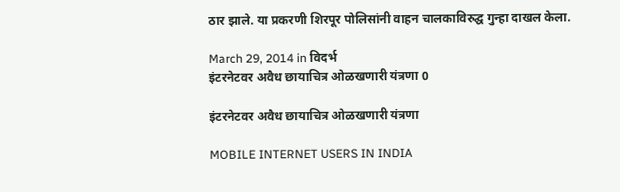ठार झाले. या प्रकरणी शिरपूर पोलिसांनी वाहन चालकाविरुद्घ गुन्हा दाखल केला.

March 29, 2014 in विदर्भ
इंटरनेटवर अवैध छायाचित्र ओळखणारी यंत्रणा 0

इंटरनेटवर अवैध छायाचित्र ओळखणारी यंत्रणा

MOBILE INTERNET USERS IN INDIA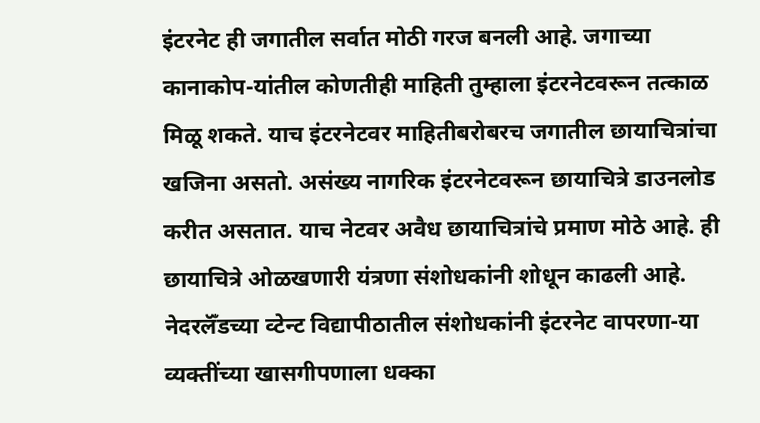इंटरनेट ही जगातील सर्वात मोठी गरज बनली आहे. जगाच्या कानाकोप-यांतील कोणतीही माहिती तुम्हाला इंटरनेटवरून तत्काळ मिळू शकते. याच इंटरनेटवर माहितीबरोबरच जगातील छायाचित्रांचा खजिना असतो. असंख्य नागरिक इंटरनेटवरून छायाचित्रे डाउनलोड करीत असतात. याच नेटवर अवैध छायाचित्रांचे प्रमाण मोठे आहे. ही छायाचित्रे ओळखणारी यंत्रणा संशोधकांनी शोधून काढली आहे.
नेदरलॅँडच्या व्टेन्ट विद्यापीठातील संशोधकांनी इंटरनेट वापरणा-या व्यक्तींच्या खासगीपणाला धक्का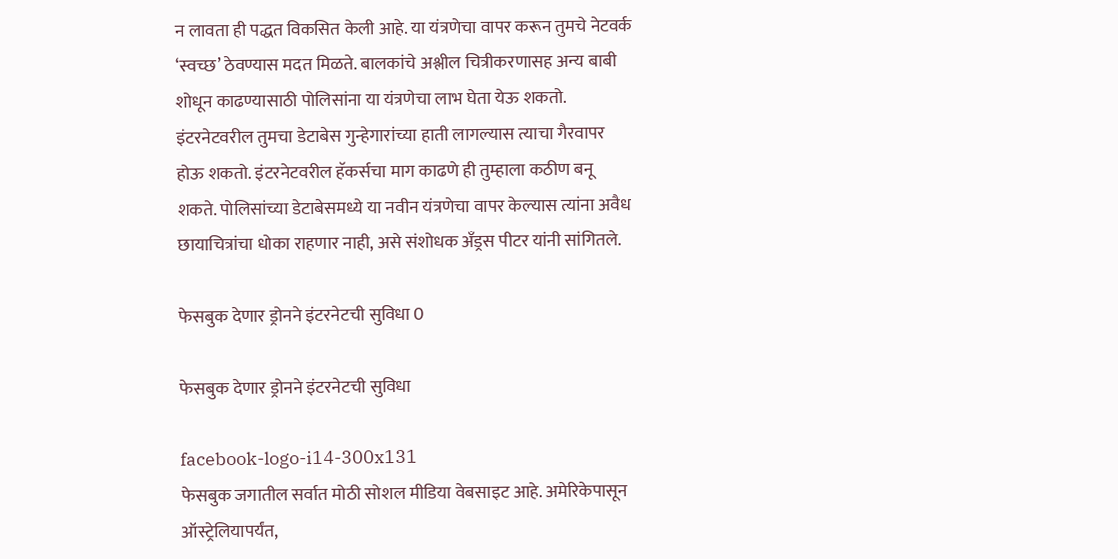न लावता ही पद्धत विकसित केली आहे. या यंत्रणेचा वापर करून तुमचे नेटवर्क ‘स्वच्छ’ ठेवण्यास मदत मिळते. बालकांचे अश्लील चित्रीकरणासह अन्य बाबी शोधून काढण्यासाठी पोलिसांना या यंत्रणेचा लाभ घेता येऊ शकतो. इंटरनेटवरील तुमचा डेटाबेस गुन्हेगारांच्या हाती लागल्यास त्याचा गैरवापर होऊ शकतो. इंटरनेटवरील हॅकर्सचा माग काढणे ही तुम्हाला कठीण बनू शकते. पोलिसांच्या डेटाबेसमध्ये या नवीन यंत्रणेचा वापर केल्यास त्यांना अवैध छायाचित्रांचा धोका राहणार नाही, असे संशोधक अँड्रस पीटर यांनी सांगितले.

फेसबुक देणार ड्रोनने इंटरनेटची सुविधा 0

फेसबुक देणार ड्रोनने इंटरनेटची सुविधा

facebook-logo-i14-300x131
फेसबुक जगातील सर्वात मोठी सोशल मीडिया वेबसाइट आहे. अमेरिकेपासून ऑस्ट्रेलियापर्यंत,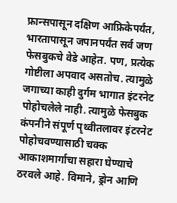फ्रान्सपासून दक्षिण आफ्रिकेपर्यंत, भारतापासून जपानपर्यंत सर्व जण फेसबुकचे वेडे आहेत. पण, प्रत्येक गोष्टीला अपवाद असतोच. त्यामुळे जगाच्या काही दुर्गम भागात इंटरनेट पोहोचलेले नाही. त्यामुळे फेसबुक कंपनीने संपूर्ण पृथ्वीतलावर इंटरनेट पोहोचवण्यासाठी चक्क आकाशमार्गाचा सहारा घेण्याचे ठरवले आहे. विमाने, ड्रोन आणि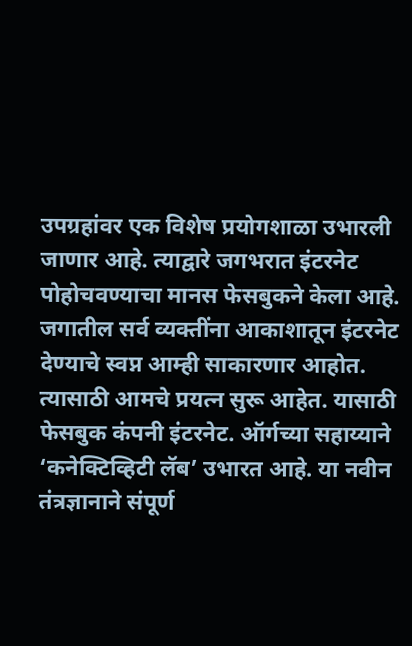उपग्रहांवर एक विशेष प्रयोगशाळा उभारली जाणार आहे. त्याद्वारे जगभरात इंटरनेट पोहोचवण्याचा मानस फेसबुकने केला आहे.
जगातील सर्व व्यक्तींना आकाशातून इंटरनेट देण्याचे स्वप्न आम्ही साकारणार आहोत. त्यासाठी आमचे प्रयत्न सुरू आहेत. यासाठी फेसबुक कंपनी इंटरनेट. ऑर्गच्या सहाय्याने ‘कनेक्टिव्हिटी लॅब’ उभारत आहे. या नवीन तंत्रज्ञानाने संपूर्ण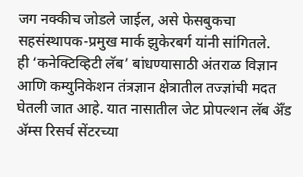जग नक्कीच जोडले जाईल, असे फेसबुकचा सहसंस्थापक-प्रमुख मार्क झुकेरबर्ग यांनी सांगितले.
ही ‘कनेक्टिव्हिटी लॅब’ बांधण्यासाठी अंतराळ विज्ञान आणि कम्युनिकेशन तंत्रज्ञान क्षेत्रातील तज्ज्ञांची मदत घेतली जात आहे. यात नासातील जेट प्रोपल्शन लॅब अ‍ॅँड अ‍ॅम्स रिसर्च सेंटरच्या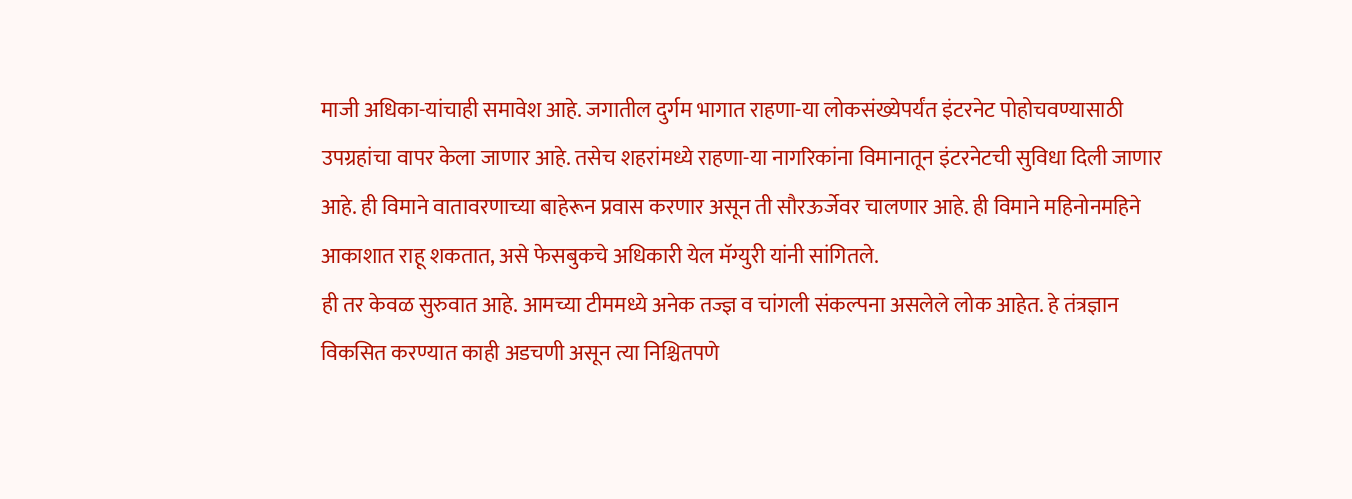माजी अधिका-यांचाही समावेश आहे. जगातील दुर्गम भागात राहणा-या लोकसंख्येपर्यंत इंटरनेट पोहोचवण्यासाठी उपग्रहांचा वापर केला जाणार आहे. तसेच शहरांमध्ये राहणा-या नागरिकांना विमानातून इंटरनेटची सुविधा दिली जाणार आहे. ही विमाने वातावरणाच्या बाहेरून प्रवास करणार असून ती सौरऊर्जेवर चालणार आहे. ही विमाने महिनोनमहिने आकाशात राहू शकतात, असे फेसबुकचे अधिकारी येल मॅग्युरी यांनी सांगितले.
ही तर केवळ सुरुवात आहे. आमच्या टीममध्ये अनेक तज्ज्ञ व चांगली संकल्पना असलेले लोक आहेत. हे तंत्रज्ञान विकसित करण्यात काही अडचणी असून त्या निश्चितपणे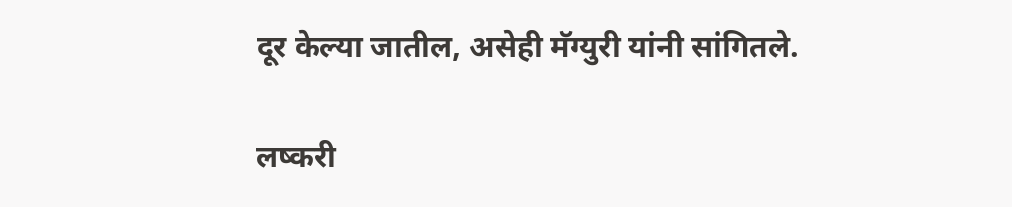दूर केल्या जातील, असेही मॅग्युरी यांनी सांगितले.

लष्करी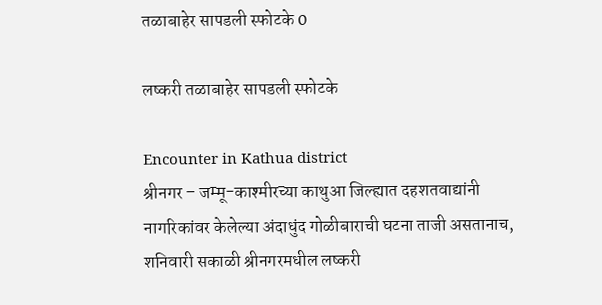तळाबाहेर सापडली स्फोटके 0

लष्करी तळाबाहेर सापडली स्फोटके

Encounter in Kathua district
श्रीनगर – जम्मू-काश्मीरच्या काथुआ जिल्ह्यात दहशतवाद्यांनी नागरिकांवर केलेल्या अंदाधुंद गोळीबाराची घटना ताजी असतानाच, शनिवारी सकाळी श्रीनगरमधील लष्करी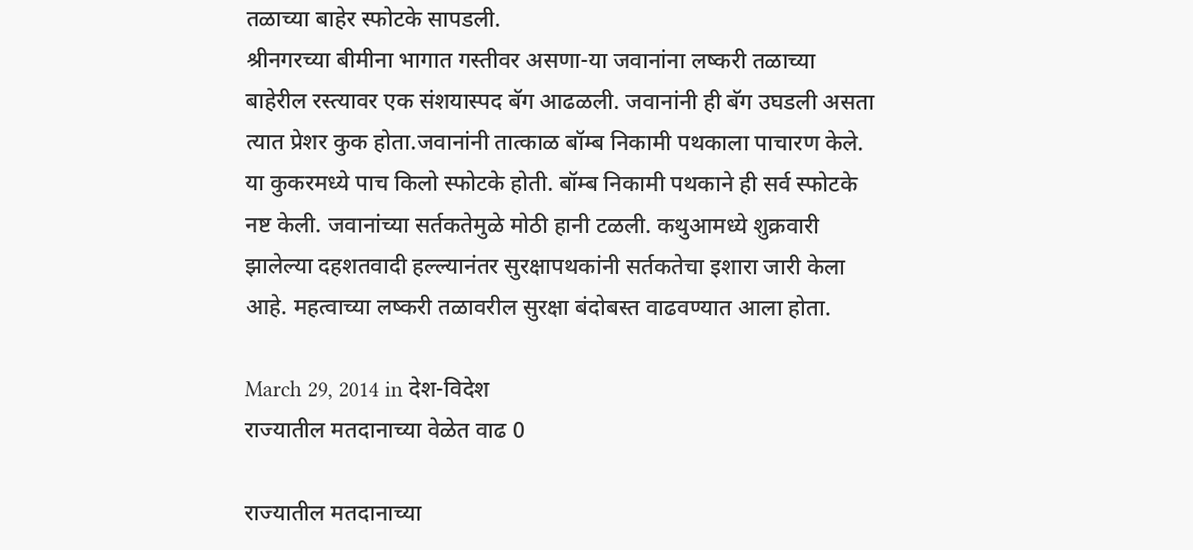तळाच्या बाहेर स्फोटके सापडली.
श्रीनगरच्या बीमीना भागात गस्तीवर असणा-या जवानांना लष्करी तळाच्या बाहेरील रस्त्यावर एक संशयास्पद बॅग आढळली. जवानांनी ही बॅग उघडली असता त्यात प्रेशर कुक होता.जवानांनी तात्काळ बॉम्ब निकामी पथकाला पाचारण केले. या कुकरमध्ये पाच किलो स्फोटके होती. बॉम्ब निकामी पथकाने ही सर्व स्फोटके नष्ट केली. जवानांच्या सर्तकतेमुळे मोठी हानी टळली. कथुआमध्ये शुक्रवारी झालेल्या दहशतवादी हल्ल्यानंतर सुरक्षापथकांनी सर्तकतेचा इशारा जारी केला आहे. महत्वाच्या लष्करी तळावरील सुरक्षा बंदोबस्त वाढवण्यात आला होता.

March 29, 2014 in देश-विदेश
राज्यातील मतदानाच्या वेळेत वाढ 0

राज्यातील मतदानाच्या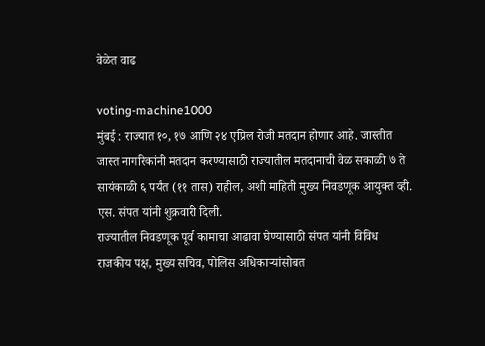वेळेत वाढ

voting-machine1000
मुंबई : राज्यात १०, १७ आणि २४ एप्रिल रोजी मतदान होणार आहे. जास्तीत जास्त नागरिकांनी मतदान करण्यासाठी राज्यातील मतदानाची वेळ सकाळी ७ ते सायंकाळी ६ पर्यंत (११ तास) राहील, अशी माहिती मुख्य निवडणूक आयुक्त व्ही. एस. संपत यांनी शुक्रवारी दिली.
राज्यातील निवडणूक पूर्व कामाचा आढावा घेण्यासाठी संपत यांनी विविध राजकीय पक्ष, मुख्य सचिव, पोलिस अधिकाऱ्यांसोबत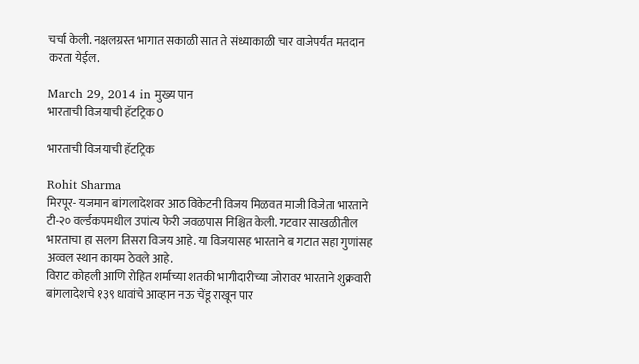चर्चा केली. नक्षलग्रस्त भागात सकाळी सात ते संध्याकाळी चार वाजेपर्यंत मतदान करता येईल.

March 29, 2014 in मुख्य पान
भारताची विजयाची हॅटट्रिक 0

भारताची विजयाची हॅटट्रिक

Rohit Sharma
मिरपूर- यजमान बांगलादेशवर आठ विकेटनी विजय मिळवत माजी विजेता भारताने टी-२० वर्ल्डकपमधील उपांत्य फेरी जवळपास निश्चित केली. गटवार साखळीतील भारताचा हा सलग तिसरा विजय आहे. या विजयासह भारताने ब गटात सहा गुणांसह अव्वल स्थान कायम ठेवले आहे.
विराट कोहली आणि रोहित शर्माच्या शतकी भागीदारीच्या जोरावर भारताने शुक्रवारी बांगलादेशचे १३९ धावांचे आव्हान नऊ चेंडू राखून पार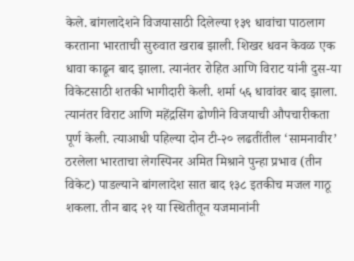केले. बांगलादेशने विजयासाठी दिलेल्या १३९ धावांचा पाठलाग करताना भारताची सुरुवात खराब झाली. शिखर धवन केवळ एक धावा काढून बाद झाला. त्यानंतर रोहित आणि विराट यांनी दुस-या विकेटसाठी शतकी भागीदारी केली. शर्मा ५६ धावांवर बाद झाला. त्यानंतर विराट आणि महेंद्रसिंग ढोणीने विजयाची औपचारीकता पूर्ण केली. त्याआधी पहिल्या दोन टी-२० लढतींतील ‘सामनावीर’ ठरलेला भारताचा लेगस्पिनर अमित मिश्राने पुन्हा प्रभाव (तीन विकेट) पाडल्याने बांगलादेश सात बाद १३८ इतकीच मजल गाठू शकला. तीन बाद २१ या स्थितीतून यजमानांनी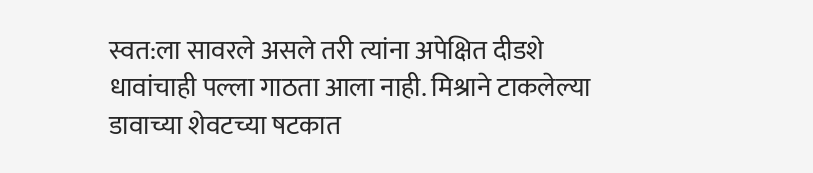स्वत:ला सावरले असले तरी त्यांना अपेक्षित दीडशे धावांचाही पल्ला गाठता आला नाही. मिश्राने टाकलेल्या डावाच्या शेवटच्या षटकात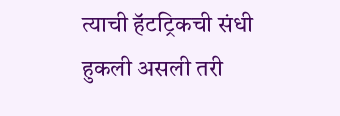त्याची हॅटट्रिकची संधी हुकली असली तरी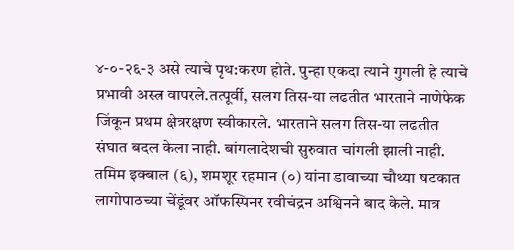४-०-२६-३ असे त्याचे पृथ:करण होते. पुन्हा एकदा त्याने गुगली हे त्याचे प्रभावी अस्त्र वापरले.तत्पूर्वी, सलग तिस-या लढतीत भारताने नाणेफेक जिंकून प्रथम क्षेत्ररक्षण स्वीकारले. भारताने सलग तिस-या लढतीत संघात बदल केला नाही. बांगलादेशची सुरुवात चांगली झाली नाही. तमिम इक्बाल (६), शमशूर रहमान (०) यांना डावाच्या चौथ्या षटकात लागोपाठच्या चेंडूंवर ऑफस्पिनर रवीचंद्रन अश्विनने बाद केले. मात्र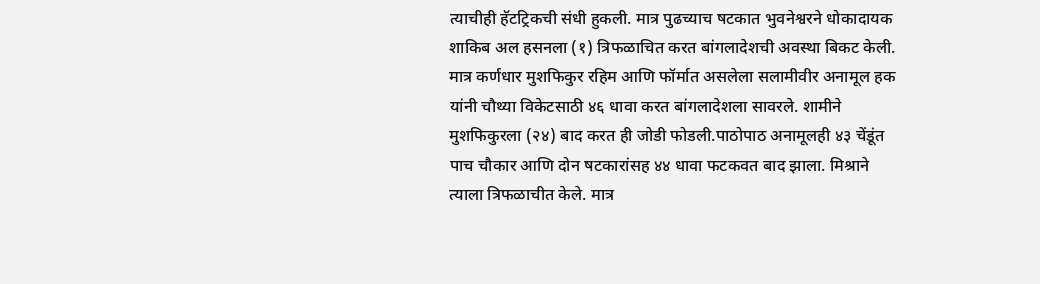त्याचीही हॅटट्रिकची संधी हुकली. मात्र पुढच्याच षटकात भुवनेश्वरने धोकादायक शाकिब अल हसनला (१) त्रिफळाचित करत बांगलादेशची अवस्था बिकट केली. मात्र कर्णधार मुशफिकुर रहिम आणि फॉर्मात असलेला सलामीवीर अनामूल हक यांनी चौथ्या विकेटसाठी ४६ धावा करत बांगलादेशला सावरले. शामीने मुशफिकुरला (२४) बाद करत ही जोडी फोडली.पाठोपाठ अनामूलही ४३ चेंडूंत पाच चौकार आणि दोन षटकारांसह ४४ धावा फटकवत बाद झाला. मिश्राने त्याला त्रिफळाचीत केले. मात्र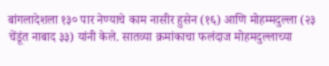बांगलादेशला १३० पार नेण्याचे काम नासीर हुसेन (१६) आणि मोहम्मदुल्ला (२३ चेंडूंत नाबाद ३३) यांनी केले. सातव्या क्रमांकाचा फलंदाज मोहमदुल्लाच्या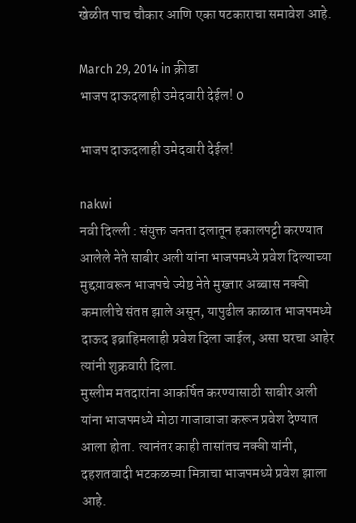खेळीत पाच चौकार आणि एका षटकाराचा समावेश आहे.

March 29, 2014 in क्रीडा
भाजप दाऊदलाही उमेदवारी देईल! 0

भाजप दाऊदलाही उमेदवारी देईल!

nakwi
नवी दिल्ली : संयुक्त जनता दलातून हकालपट्टी करण्यात आलेले नेते साबीर अली यांना भाजपमध्ये प्रवेश दिल्याच्या मुद्दय़ावरून भाजपचे ज्येष्ठ नेते मुख्तार अब्बास नक्वी कमालीचे संतप्त झाले असून, यापुढील काळात भाजपमध्ये दाऊद इब्राहिमलाही प्रवेश दिला जाईल, असा घरचा आहेर त्यांनी शुक्रवारी दिला.
मुस्लीम मतदारांना आकर्षित करण्यासाठी साबीर अली यांना भाजपमध्ये मोठा गाजावाजा करून प्रवेश देण्यात आला होता. त्यानंतर काही तासांतच नक्वी यांनी, दहशतवादी भटकळच्या मित्राचा भाजपमध्ये प्रवेश झाला आहे.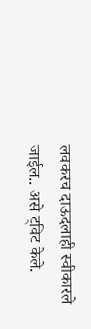लवकरच दाऊदलाही स्वीकारले जाईल.. असे ट्विट केले.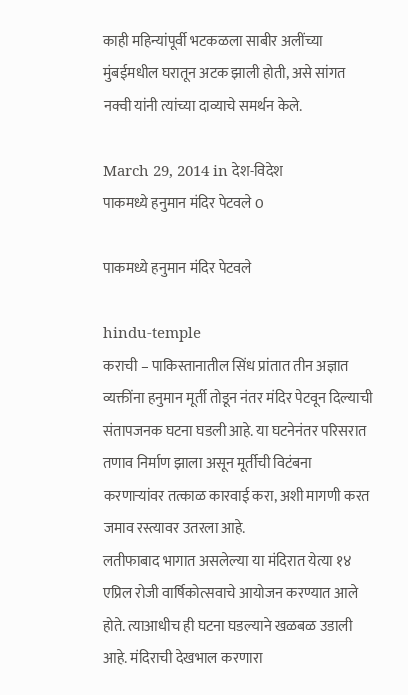काही महिन्यांपूर्वी भटकळला साबीर अलींच्या मुंबईमधील घरातून अटक झाली होती, असे सांगत नक्वी यांनी त्यांच्या दाव्याचे समर्थन केले.

March 29, 2014 in देश-विदेश
पाकमध्ये हनुमान मंदिर पेटवले 0

पाकमध्ये हनुमान मंदिर पेटवले

hindu-temple
कराची – पाकिस्तानातील सिंध प्रांतात तीन अज्ञात व्यक्तींना हनुमान मूर्ती तोडून नंतर मंदिर पेटवून दिल्याची संतापजनक घटना घडली आहे. या घटनेनंतर परिसरात तणाव निर्माण झाला असून मूर्तीची विटंबना करणाऱ्यांवर तत्काळ कारवाई करा, अशी मागणी करत जमाव रस्त्यावर उतरला आहे.
लतीफाबाद भागात असलेल्या या मंदिरात येत्या १४ एप्रिल रोजी वार्षिकोत्सवाचे आयोजन करण्यात आले होते. त्याआधीच ही घटना घडल्याने खळबळ उडाली आहे. मंदिराची देखभाल करणारा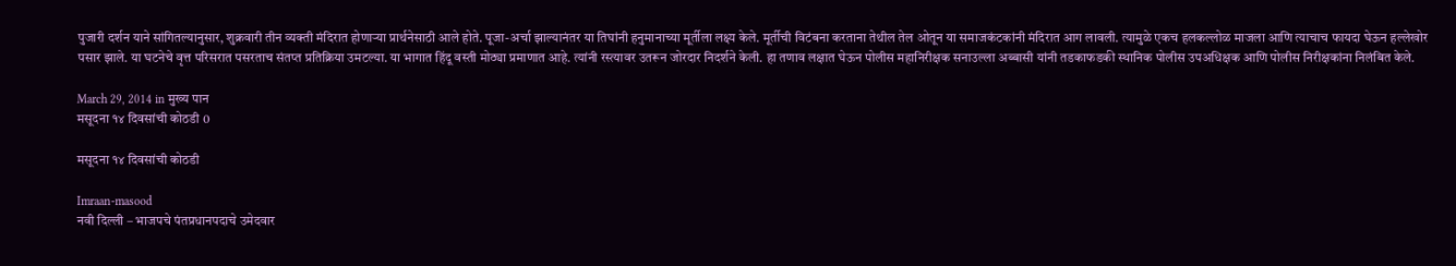पुजारी दर्शन याने सांगितल्यानुसार, शुक्रवारी तीन व्यक्ती मंदिरात होणाऱ्या प्रार्थनेसाठी आले होते. पूजा-अर्चा झाल्यानंतर या तिघांनी हनुमानाच्या मूर्तीला लक्ष्य केले. मूर्तीची विटंबना करताना तेथील तेल ओतून या समाजकंटकांनी मंदिरात आग लावली. त्यामुळे एकच हलकल्लोळ माजला आणि त्याचाच फायदा घेऊन हल्लेखोर पसार झाले. या घटनेचे वृत्त परिसरात पसरताच संतप्त प्रतिक्रिया उमटल्या. या भागात हिंदू वस्ती मोठ्या प्रमाणात आहे. त्यांनी रस्त्यावर उतरून जोरदार निदर्शने केली. हा तणाव लक्षात घेऊन पोलीस महानिरीक्षक सनाउल्ला अब्बासी यांनी तडकाफडकी स्थानिक पोलीस उपअधिक्षक आणि पोलीस निरीक्षकांना निलंबित केले.

March 29, 2014 in मुख्य पान
मसूदना १४ दिवसांची कोठडी 0

मसूदना १४ दिवसांची कोठडी

Imraan-masood
नवी दिल्ली – भाजपचे पंतप्रधानपदाचे उमेदवार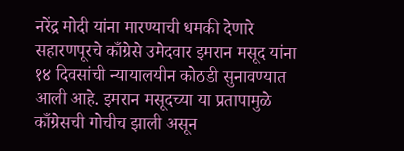नरेंद्र मोदी यांना मारण्याची धमकी देणारे सहारणपूरचे काँग्रेसे उमेदवार इमरान मसूद यांना १४ दिवसांची न्यायालयीन कोठडी सुनावण्यात आली आहे. इमरान मसूदच्या या प्रतापामुळे काँग्रेसची गोचीच झाली असून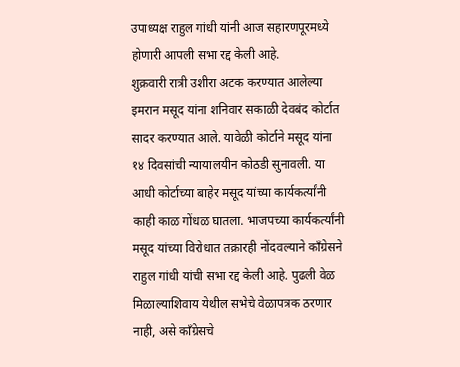उपाध्यक्ष राहुल गांधी यांनी आज सहारणपूरमध्ये होणारी आपली सभा रद्द केली आहे.
शुक्रवारी रात्री उशीरा अटक करण्यात आलेल्या इमरान मसूद यांना शनिवार सकाळी देवबंद कोर्टात सादर करण्यात आले. यावेळी कोर्टाने मसूद यांना १४ दिवसांची न्यायालयीन कोठडी सुनावली. या आधी कोर्टाच्या बाहेर मसूद यांच्या कार्यकर्त्यांनी काही काळ गोंधळ घातला. भाजपच्या कार्यकर्त्यांनी मसूद यांच्या विरोधात तक्रारही नोंदवल्याने काँग्रेसने राहुल गांधी यांची सभा रद्द केली आहे. पुढली वेळ मिळाल्याशिवाय येथील सभेचे वेळापत्रक ठरणार नाही, असे काँग्रेसचे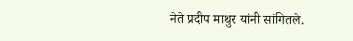नेते प्रदीप माथुर यांनी सांगितले.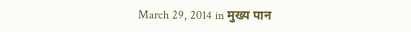March 29, 2014 in मुख्य पान